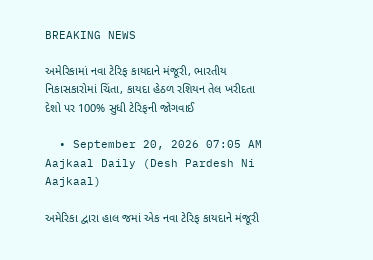BREAKING NEWS

અમેરિકામાં નવા ટેરિફ કાયદાને મંજૂરી, ભારતીય નિકાસકારોમાં ચિંતા, કાયદા હેઠળ રશિયન તેલ ખરીદતા દેશો પર 100% સુધી ટેરિફની જોગવાઈ

  • September 20, 2026 07:05 AM
Aajkaal Daily (Desh Pardesh Ni Aajkaal)

અમેરિકા દ્વારા હાલ જમાં એક નવા ટેરિફ કાયદાને મંજૂરી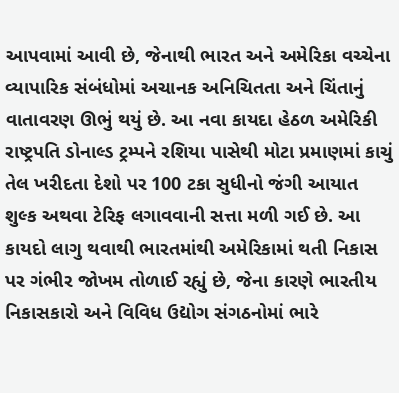આપવામાં આવી છે, જેનાથી ભારત અને અમેરિકા વચ્ચેના વ્યાપારિક સંબંધોમાં અચાનક અનિચિતતા અને ચિંતાનું વાતાવરણ ઊભું થયું છે. આ નવા કાયદા હેઠળ અમેરિકી રાષ્ટ્રપતિ ડોનાલ્ડ ટ્રમ્પને રશિયા પાસેથી મોટા પ્રમાણમાં કાચું તેલ ખરીદતા દેશો પર 100 ટકા સુધીનો જંગી આયાત શુલ્ક અથવા ટેરિફ લગાવવાની સત્તા મળી ગઈ છે. આ કાયદો લાગુ થવાથી ભારતમાંથી અમેરિકામાં થતી નિકાસ પર ગંભીર જોખમ તોળાઈ રહ્યું છે, જેના કારણે ભારતીય નિકાસકારો અને વિવિધ ઉદ્યોગ સંગઠનોમાં ભારે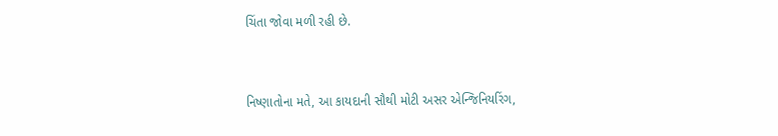ચિંતા જોવા મળી રહી છે.


નિષ્ણાતોના મતે, આ કાયદાની સૌથી મોટી અસર એન્જિનિયરિંગ,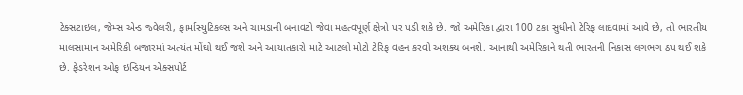ટેક્સટાઇલ, જેમ્સ એન્ડ જ્વેલરી, ફાર્માસ્યુટિકલ્સ અને ચામડાની બનાવટો જેવા મહત્વપૂર્ણ ક્ષેત્રો પર પડી શકે છે. જો અમેરિકા દ્વારા 100 ટકા સુધીનો ટેરિફ લાદવામાં આવે છે, તો ભારતીય માલસામાન અમેરિકી બજારમાં અત્યંત મોંઘો થઈ જશે અને આયાતકારો માટે આટલો મોટો ટેરિફ વહન કરવો અશક્ય બનશે. આનાથી અમેરિકાને થતી ભારતની નિકાસ લગભગ ઠપ થઈ શકે છે. ફેડરેશન ઓફ ઇન્ડિયન એક્સપોર્ટ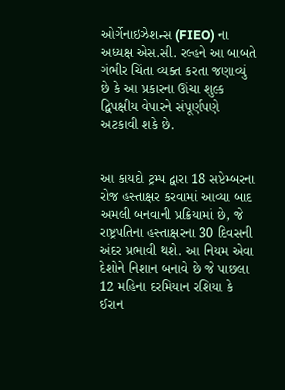ઓર્ગેનાઇઝેશન્સ (FIEO) ના અધ્યક્ષ એસ.સી. રલ્હને આ બાબતે ગંભીર ચિંતા વ્યક્ત કરતા જણાવ્યું છે કે આ પ્રકારના ઊંચા શુલ્ક દ્વિપક્ષીય વેપારને સંપૂર્ણપણે અટકાવી શકે છે.


આ કાયદો ટ્રમ્પ દ્વારા 18 સપ્ટેમ્બરના રોજ હસ્તાક્ષર કરવામાં આવ્યા બાદ અમલી બનવાની પ્રક્રિયામાં છે, જે રાષ્ટ્રપતિના હસ્તાક્ષરના 30 દિવસની અંદર પ્રભાવી થશે. આ નિયમ એવા દેશોને નિશાન બનાવે છે જે પાછલા 12 મહિના દરમિયાન રશિયા કે ઈરાન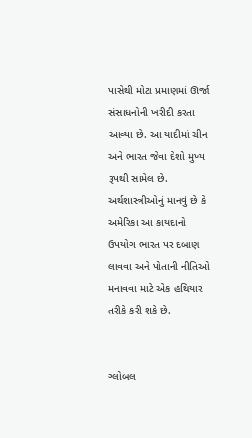પાસેથી મોટા પ્રમાણમાં ઊર્જા સંસાધનોની ખરીદી કરતા આવ્યા છે. આ યાદીમાં ચીન અને ભારત જેવા દેશો મુખ્ય રૂપથી સામેલ છે. અર્થશાસ્ત્રીઓનું માનવું છે કે અમેરિકા આ કાયદાનો ઉપયોગ ભારત પર દબાણ લાવવા અને પોતાની નીતિઓ મનાવવા માટે એક હથિયાર તરીકે કરી શકે છે.


ગ્લોબલ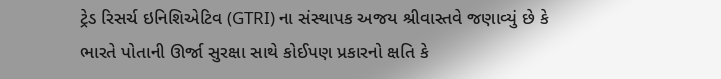ટ્રેડ રિસર્ચ ઇનિશિએટિવ (GTRI) ના સંસ્થાપક અજય શ્રીવાસ્તવે જણાવ્યું છે કે ભારતે પોતાની ઊર્જા સુરક્ષા સાથે કોઈપણ પ્રકારનો ક્ષતિ કે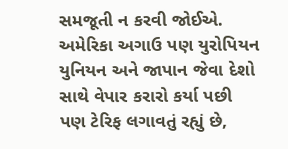સમજૂતી ન કરવી જોઈએ. અમેરિકા અગાઉ પણ યુરોપિયન યુનિયન અને જાપાન જેવા દેશો સાથે વેપાર કરારો કર્યા પછી પણ ટેરિફ લગાવતું રહ્યું છે,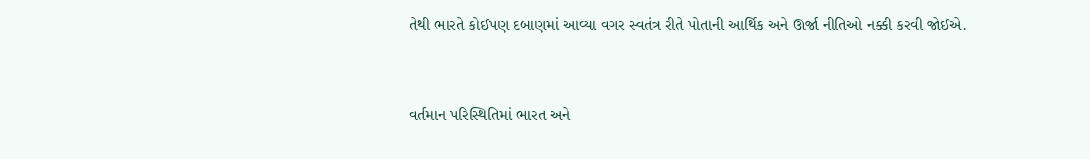તેથી ભારતે કોઈપણ દબાણમાં આવ્યા વગર સ્વતંત્ર રીતે પોતાની આર્થિક અને ઊર્જા નીતિઓ નક્કી કરવી જોઈએ.


વર્તમાન પરિસ્થિતિમાં ભારત અને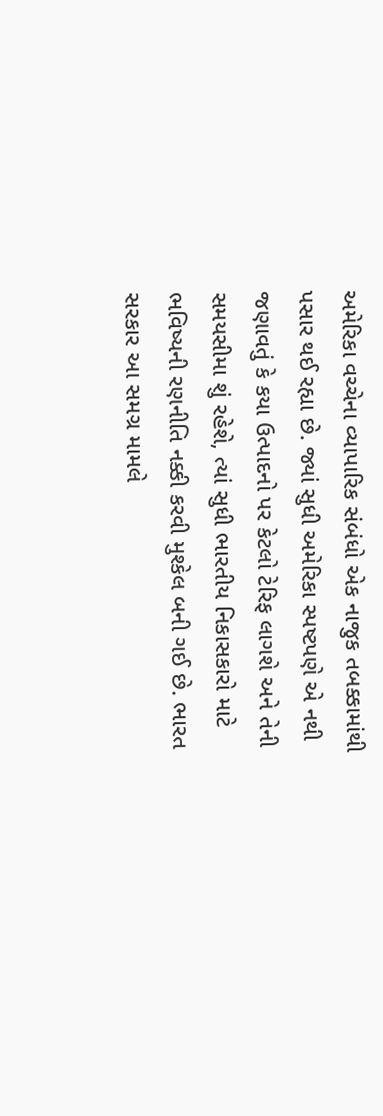અમેરિકા વચ્ચેના વ્યાપારિક સંબંધો એક નાજુક તબક્કામાંથી પસાર થઈ રહ્યા છે. જ્યાં સુધી અમેરિકા સ્પષ્ટપણે એ નથી જણાવતું કે કયા ઉત્પાદનો પર કેટલો ટેરિફ લાગશે અને તેની સમયસીમા શું રહેશે, ત્યાં સુધી ભારતીય નિકાસકારો માટે ભવિષ્યની રણનીતિ નક્કી કરવી મુશ્કેલ બની ગઈ છે. ભારત સરકાર આ સમગ્ર મામલે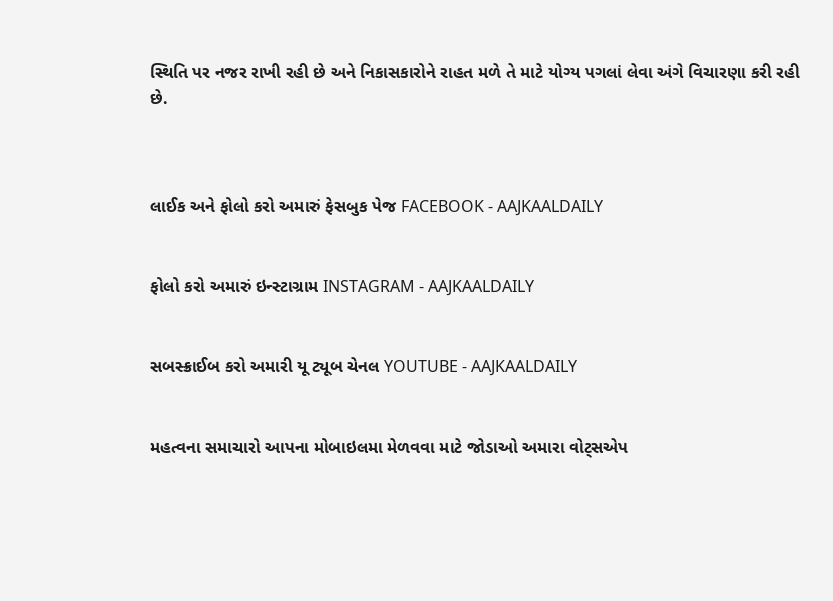સ્થિતિ પર નજર રાખી રહી છે અને નિકાસકારોને રાહત મળે તે માટે યોગ્ય પગલાં લેવા અંગે વિચારણા કરી રહી છે.



લાઈક અને ફોલો કરો અમારું ફેસબુક પેજ FACEBOOK - AAJKAALDAILY


ફોલો કરો અમારું ઇન્સ્ટાગ્રામ INSTAGRAM - AAJKAALDAILY


સબસ્ક્રાઈબ કરો અમારી યૂ ટ્યૂબ ચેનલ YOUTUBE - AAJKAALDAILY


મહત્વના સમાચારો આપના મોબાઇલમા મેળવવા માટે જોડાઓ અમારા વોટ્સએપ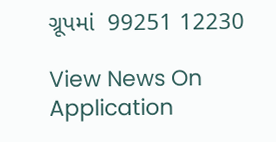ગ્રૂપમાં  99251 12230

View News On Application